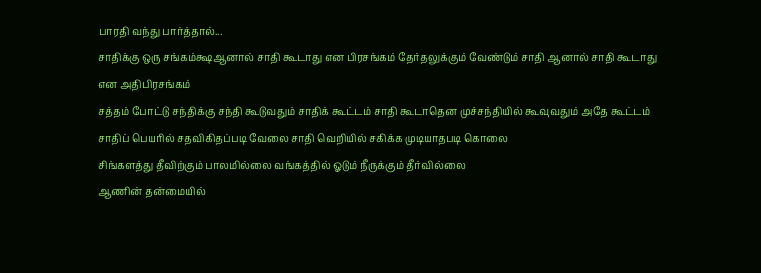பாரதி வந்து பார்த்தால்...
சாதிக்கு ஒரு சங்கம்க்ஷஆனால் சாதி கூடாது என பிரசங்கம் தேர்தலுக்கும் வேண்டும் சாதி ஆனால் சாதி கூடாது என அதிபிரசங்கம்
சத்தம் போட்டு சந்திக்கு சந்தி கூடுவதும் சாதிக் கூட்டம் சாதி கூடாதென முச்சந்தியில் கூவுவதும் அதே கூட்டம்
சாதிப் பெயரில் சதவிகிதப்படி வேலை சாதி வெறியில் சகிக்க முடியாதபடி கொலை
சிங்களத்து தீவிற்கும் பாலமில்லை வங்கத்தில் ஓடும் நீருக்கும் தீர்வில்லை
ஆணின் தன்மையில்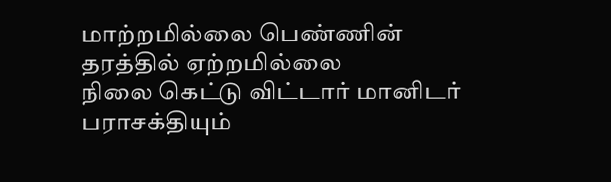மாற்றமில்லை பெண்ணின் தரத்தில் ஏற்றமில்லை
நிலை கெட்டு விட்டார் மானிடர் பராசக்தியும்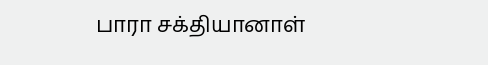பாரா சக்தியானாள்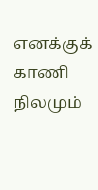எனக்குக் காணி நிலமும்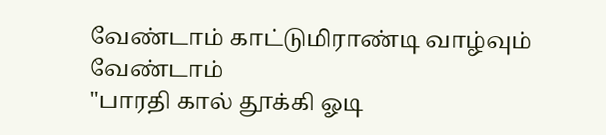வேண்டாம் காட்டுமிராண்டி வாழ்வும் வேண்டாம்
"பாரதி கால் தூக்கி ஓடி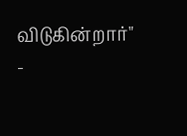விடுகின்றார்"
-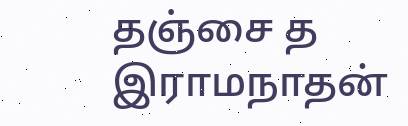தஞ்சை த இராமநாதன்